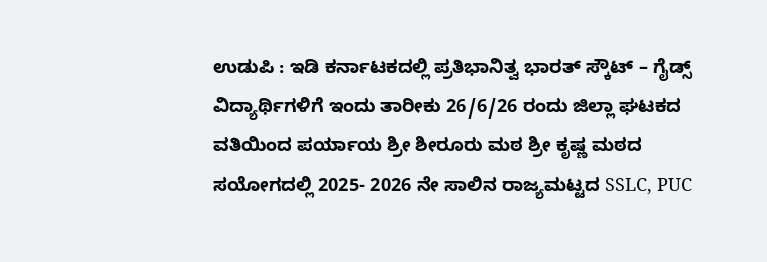ಉಡುಪಿ : ಇಡಿ ಕರ್ನಾಟಕದಲ್ಲಿ ಪ್ರತಿಭಾನಿತ್ವ ಭಾರತ್ ಸ್ಕೌಟ್ – ಗೈಡ್ಸ್ ವಿದ್ಯಾರ್ಥಿಗಳಿಗೆ ಇಂದು ತಾರೀಕು 26/6/26 ರಂದು ಜಿಲ್ಲಾ ಘಟಕದ ವತಿಯಿಂದ ಪರ್ಯಾಯ ಶ್ರೀ ಶೀರೂರು ಮಠ ಶ್ರೀ ಕೃಷ್ಣ ಮಠದ ಸಯೋಗದಲ್ಲಿ 2025- 2026 ನೇ ಸಾಲಿನ ರಾಜ್ಯಮಟ್ಟದ SSLC, PUC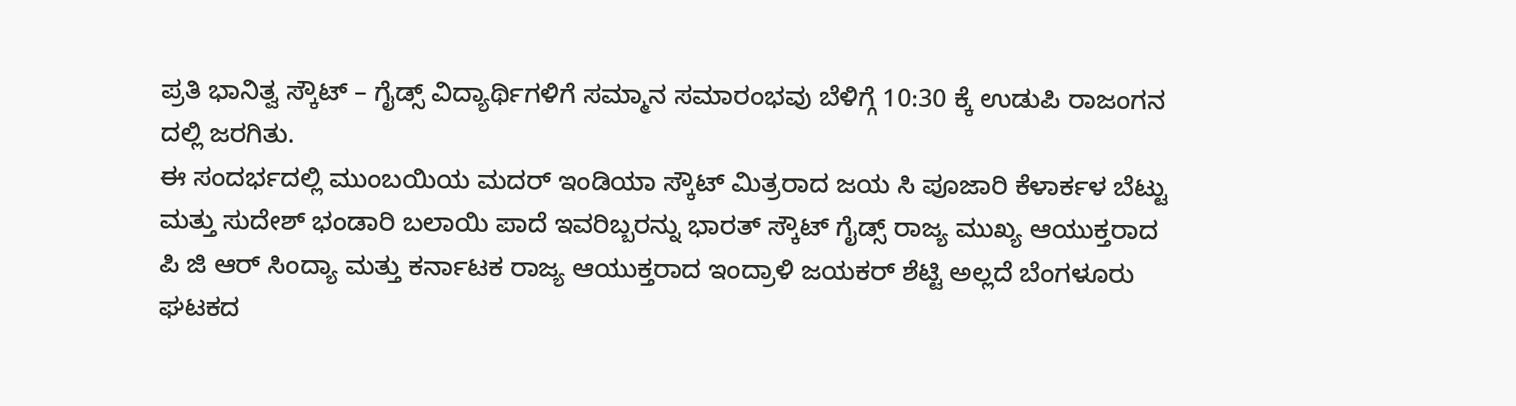ಪ್ರತಿ ಭಾನಿತ್ವ ಸ್ಕೌಟ್ – ಗೈಡ್ಸ್ ವಿದ್ಯಾರ್ಥಿಗಳಿಗೆ ಸಮ್ಮಾನ ಸಮಾರಂಭವು ಬೆಳಿಗ್ಗೆ 10:30 ಕ್ಕೆ ಉಡುಪಿ ರಾಜಂಗನ ದಲ್ಲಿ ಜರಗಿತು.
ಈ ಸಂದರ್ಭದಲ್ಲಿ ಮುಂಬಯಿಯ ಮದರ್ ಇಂಡಿಯಾ ಸ್ಕೌಟ್ ಮಿತ್ರರಾದ ಜಯ ಸಿ ಪೂಜಾರಿ ಕೆಳಾರ್ಕಳ ಬೆಟ್ಟು ಮತ್ತು ಸುದೇಶ್ ಭಂಡಾರಿ ಬಲಾಯಿ ಪಾದೆ ಇವರಿಬ್ಬರನ್ನು ಭಾರತ್ ಸ್ಕೌಟ್ ಗೈಡ್ಸ್ ರಾಜ್ಯ ಮುಖ್ಯ ಆಯುಕ್ತರಾದ ಪಿ ಜಿ ಆರ್ ಸಿಂದ್ಯಾ ಮತ್ತು ಕರ್ನಾಟಕ ರಾಜ್ಯ ಆಯುಕ್ತರಾದ ಇಂದ್ರಾಳಿ ಜಯಕರ್ ಶೆಟ್ಟಿ ಅಲ್ಲದೆ ಬೆಂಗಳೂರು ಘಟಕದ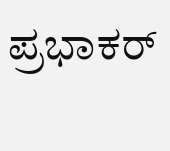ಪ್ರಭಾಕರ್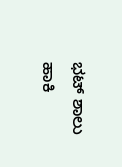ಭಟ್ ಶಾಲು ಹಾಕಿ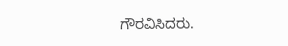ಗೌರವಿಸಿದರು.